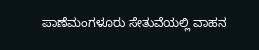ಪಾಣೆಮಂಗಳೂರು ಸೇತುವೆಯಲ್ಲಿ ವಾಹನ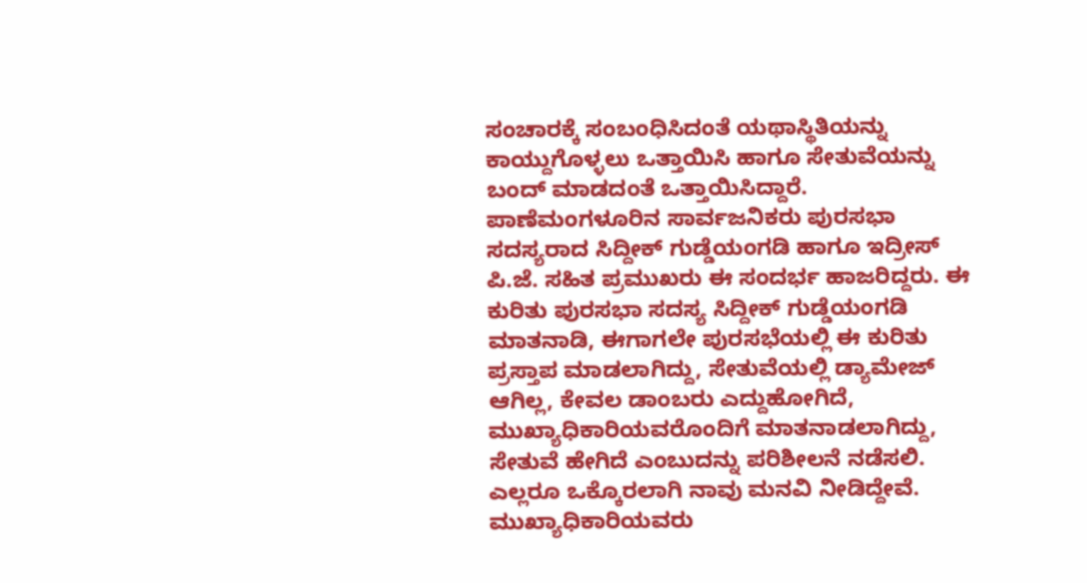ಸಂಚಾರಕ್ಕೆ ಸಂಬಂಧಿಸಿದಂತೆ ಯಥಾಸ್ಥಿತಿಯನ್ನು ಕಾಯ್ದುಗೊಳ್ಳಲು ಒತ್ತಾಯಿಸಿ ಹಾಗೂ ಸೇತುವೆಯನ್ನು ಬಂದ್ ಮಾಡದಂತೆ ಒತ್ತಾಯಿಸಿದ್ದಾರೆ.
ಪಾಣೆಮಂಗಳೂರಿನ ಸಾರ್ವಜನಿಕರು ಪುರಸಭಾ ಸದಸ್ಯರಾದ ಸಿದ್ದೀಕ್ ಗುಡ್ಡೆಯಂಗಡಿ ಹಾಗೂ ಇದ್ರೀಸ್ ಪಿ.ಜೆ. ಸಹಿತ ಪ್ರಮುಖರು ಈ ಸಂದರ್ಭ ಹಾಜರಿದ್ದರು. ಈ ಕುರಿತು ಪುರಸಭಾ ಸದಸ್ಯ ಸಿದ್ದೀಕ್ ಗುಡ್ಡೆಯಂಗಡಿ ಮಾತನಾಡಿ, ಈಗಾಗಲೇ ಪುರಸಭೆಯಲ್ಲಿ ಈ ಕುರಿತು ಪ್ರಸ್ತಾಪ ಮಾಡಲಾಗಿದ್ದು, ಸೇತುವೆಯಲ್ಲಿ ಡ್ಯಾಮೇಜ್ ಆಗಿಲ್ಲ, ಕೇವಲ ಡಾಂಬರು ಎದ್ದುಹೋಗಿದೆ, ಮುಖ್ಯಾಧಿಕಾರಿಯವರೊಂದಿಗೆ ಮಾತನಾಡಲಾಗಿದ್ದು, ಸೇತುವೆ ಹೇಗಿದೆ ಎಂಬುದನ್ನು ಪರಿಶೀಲನೆ ನಡೆಸಲಿ. ಎಲ್ಲರೂ ಒಕ್ಕೊರಲಾಗಿ ನಾವು ಮನವಿ ನೀಡಿದ್ದೇವೆ. ಮುಖ್ಯಾಧಿಕಾರಿಯವರು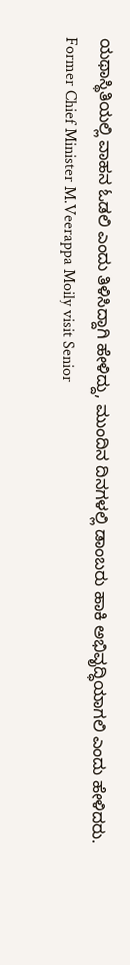ಯಥಾಸ್ಥಿತಿಯಲ್ಲಿ ವಾಹನ ಓಡಲಿ ಎಂದು ತಿಳಿಸಿದ್ದಾಗಿ ಹೇಳಿದ್ದು, ಮುಂದಿನ ದಿನಗಳಲ್ಲಿ ಡಾಂಬರು ಹಾಕಿ ಅಭಿವೃದ್ಧಿಯಾಗಲಿ ಎಂದು ಹೇಳಿದರು.
Former Chief Minister M.Veerappa Moily visit Senior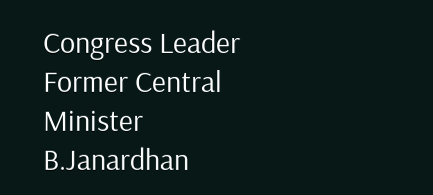Congress Leader Former Central Minister B.Janardhan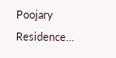Poojary Residence…